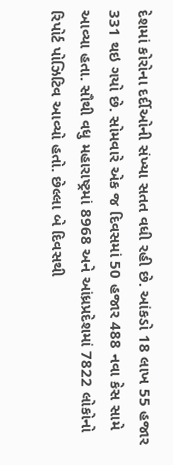દેશમાં કોરોના દર્દીઓની સંખ્યા સતત વધી રહી છે. આંકડો 18 લાખ 55 હજાર 331 થઇ ગયો છે. સોમવારે એક જ દિવસમાં 50 હજાર 488 નવા કેસ સામે આવ્યા હતા. સૌથી વધુ મહારાષ્ટ્રમાં 8968 અને આંધ્રપ્રદેશમાં 7822 લોકોનો રિપોર્ટ પોઝિટિવ આવ્યો હતો. છેલ્લા બે દિવસથી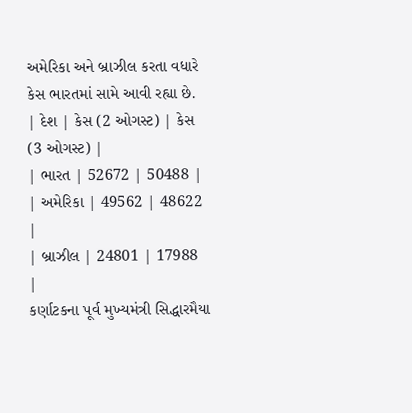અમેરિકા અને બ્રાઝીલ કરતા વધારે કેસ ભારતમાં સામે આવી રહ્યા છે.
| દેશ | કેસ (2 ઓગસ્ટ) | કેસ (3 ઓગસ્ટ) |
| ભારત | 52672 | 50488 |
| અમેરિકા | 49562 | 48622 |
| બ્રાઝીલ | 24801 | 17988 |
કર્ણાટકના પૂર્વ મુખ્યમંત્રી સિદ્ધારમૈયા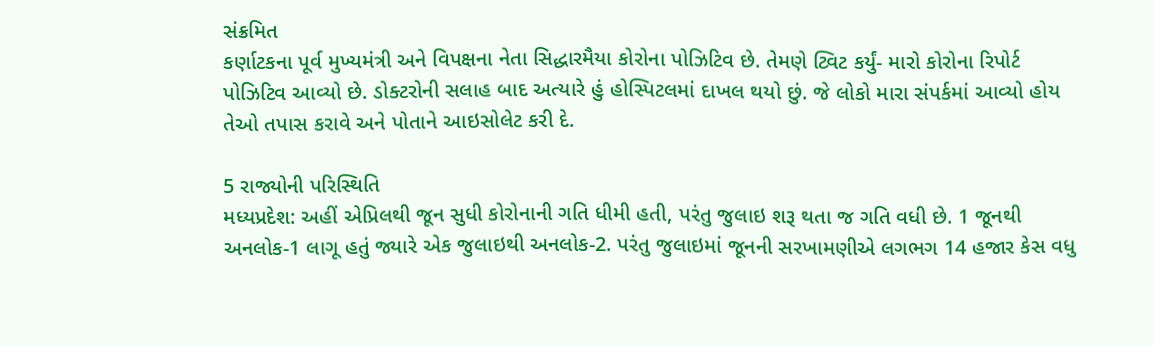સંક્રમિત
કર્ણાટકના પૂર્વ મુખ્યમંત્રી અને વિપક્ષના નેતા સિદ્ધારમૈયા કોરોના પોઝિટિવ છે. તેમણે ટ્વિટ કર્યું- મારો કોરોના રિપોર્ટ પોઝિટિવ આવ્યો છે. ડોક્ટરોની સલાહ બાદ અત્યારે હું હોસ્પિટલમાં દાખલ થયો છું. જે લોકો મારા સંપર્કમાં આવ્યો હોય તેઓ તપાસ કરાવે અને પોતાને આઇસોલેટ કરી દે.

5 રાજ્યોની પરિસ્થિતિ
મધ્યપ્રદેશ: અહીં એપ્રિલથી જૂન સુધી કોરોનાની ગતિ ધીમી હતી, પરંતુ જુલાઇ શરૂ થતા જ ગતિ વધી છે. 1 જૂનથી અનલોક-1 લાગૂ હતું જ્યારે એક જુલાઇથી અનલોક-2. પરંતુ જુલાઇમાં જૂનની સરખામણીએ લગભગ 14 હજાર કેસ વધુ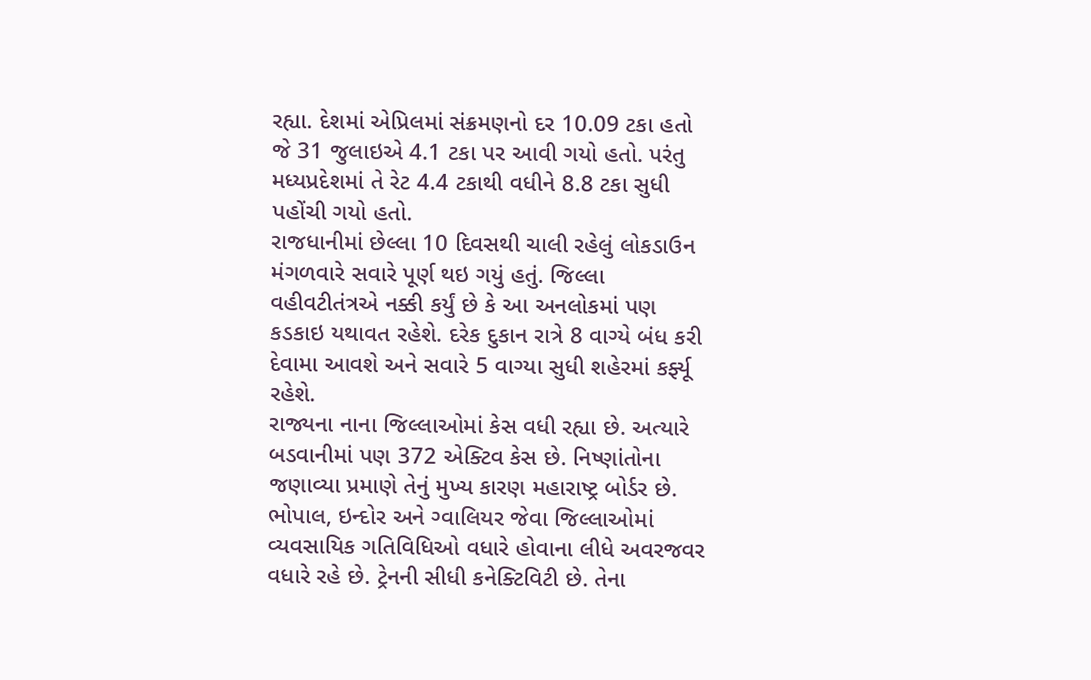રહ્યા. દેશમાં એપ્રિલમાં સંક્રમણનો દર 10.09 ટકા હતો જે 31 જુલાઇએ 4.1 ટકા પર આવી ગયો હતો. પરંતુ મધ્યપ્રદેશમાં તે રેટ 4.4 ટકાથી વધીને 8.8 ટકા સુધી પહોંચી ગયો હતો.
રાજધાનીમાં છેલ્લા 10 દિવસથી ચાલી રહેલું લોકડાઉન મંગળવારે સવારે પૂર્ણ થઇ ગયું હતું. જિલ્લા વહીવટીતંત્રએ નક્કી કર્યું છે કે આ અનલોકમાં પણ કડકાઇ યથાવત રહેશે. દરેક દુકાન રાત્રે 8 વાગ્યે બંધ કરી દેવામા આવશે અને સવારે 5 વાગ્યા સુધી શહેરમાં કર્ફ્યૂ રહેશે.
રાજ્યના નાના જિલ્લાઓમાં કેસ વધી રહ્યા છે. અત્યારે બડવાનીમાં પણ 372 એક્ટિવ કેસ છે. નિષ્ણાંતોના જણાવ્યા પ્રમાણે તેનું મુખ્ય કારણ મહારાષ્ટ્ર બોર્ડર છે. ભોપાલ, ઇન્દોર અને ગ્વાલિયર જેવા જિલ્લાઓમાં વ્યવસાયિક ગતિવિધિઓ વધારે હોવાના લીધે અવરજવર વધારે રહે છે. ટ્રેનની સીધી કનેક્ટિવિટી છે. તેના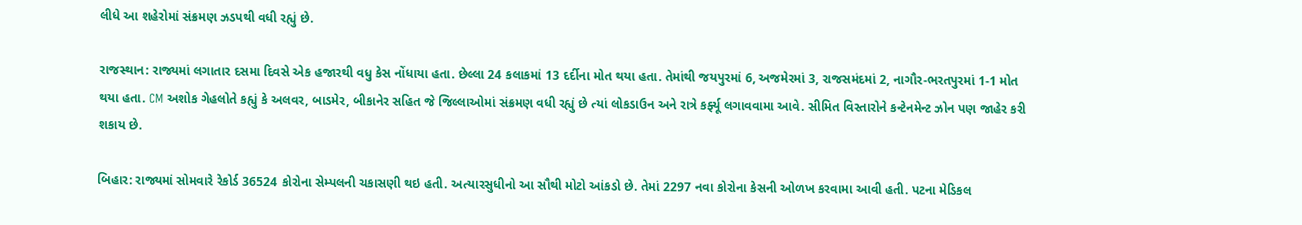લીધે આ શહેરોમાં સંક્રમણ ઝડપથી વધી રહ્યું છે.

રાજસ્થાન: રાજ્યમાં લગાતાર દસમા દિવસે એક હજારથી વધુ કેસ નોંધાયા હતા. છેલ્લા 24 કલાકમાં 13 દર્દીના મોત થયા હતા. તેમાંથી જયપુરમાં 6, અજમેરમાં 3, રાજસમંદમાં 2, નાગૌર-ભરતપુરમાં 1-1 મોત થયા હતા. CM અશોક ગેહલોતે કહ્યું કે અલવર, બાડમેર, બીકાનેર સહિત જે જિલ્લાઓમાં સંક્રમણ વધી રહ્યું છે ત્યાં લોકડાઉન અને રાત્રે કર્ફ્યૂ લગાવવામા આવે. સીમિત વિસ્તારોને કન્ટેનમેન્ટ ઝોન પણ જાહેર કરી શકાય છે.

બિહાર: રાજ્યમાં સોમવારે રેકોર્ડ 36524 કોરોના સેમ્પલની ચકાસણી થઇ હતી. અત્યારસુધીનો આ સૌથી મોટો આંકડો છે. તેમાં 2297 નવા કોરોના કેસની ઓળખ કરવામા આવી હતી. પટના મેડિકલ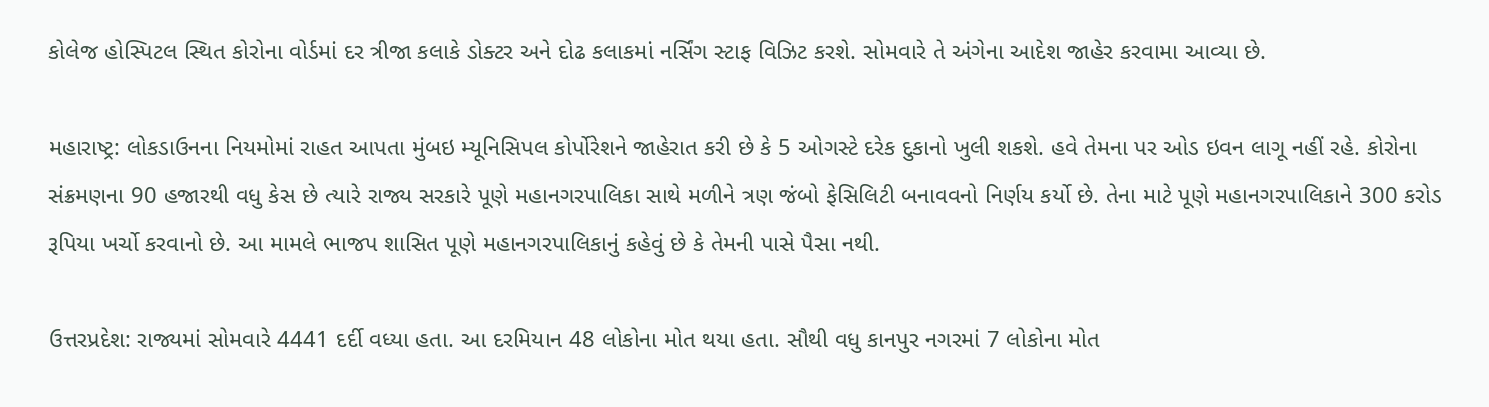કોલેજ હોસ્પિટલ સ્થિત કોરોના વોર્ડમાં દર ત્રીજા કલાકે ડોક્ટર અને દોઢ કલાકમાં નર્સિંગ સ્ટાફ વિઝિટ કરશે. સોમવારે તે અંગેના આદેશ જાહેર કરવામા આવ્યા છે.

મહારાષ્ટ્ર: લોકડાઉનના નિયમોમાં રાહત આપતા મુંબઇ મ્યૂનિસિપલ કોર્પોરેશને જાહેરાત કરી છે કે 5 ઓગસ્ટે દરેક દુકાનો ખુલી શકશે. હવે તેમના પર ઓડ ઇવન લાગૂ નહીં રહે. કોરોના સંક્રમણના 90 હજારથી વધુ કેસ છે ત્યારે રાજ્ય સરકારે પૂણે મહાનગરપાલિકા સાથે મળીને ત્રણ જંબો ફેસિલિટી બનાવવનો નિર્ણય કર્યો છે. તેના માટે પૂણે મહાનગરપાલિકાને 300 કરોડ રૂપિયા ખર્ચો કરવાનો છે. આ મામલે ભાજપ શાસિત પૂણે મહાનગરપાલિકાનું કહેવું છે કે તેમની પાસે પૈસા નથી.

ઉત્તરપ્રદેશ: રાજ્યમાં સોમવારે 4441 દર્દી વધ્યા હતા. આ દરમિયાન 48 લોકોના મોત થયા હતા. સૌથી વધુ કાનપુર નગરમાં 7 લોકોના મોત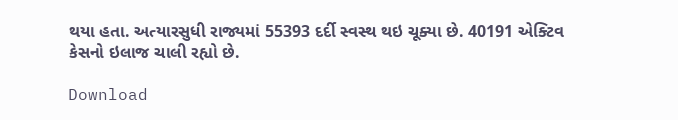થયા હતા. અત્યારસુધી રાજ્યમાં 55393 દર્દી સ્વસ્થ થઇ ચૂક્યા છે. 40191 એક્ટિવ કેસનો ઇલાજ ચાલી રહ્યો છે.

Download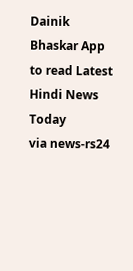Dainik Bhaskar App to read Latest Hindi News Today
via news-rs24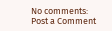No comments:
Post a Comment